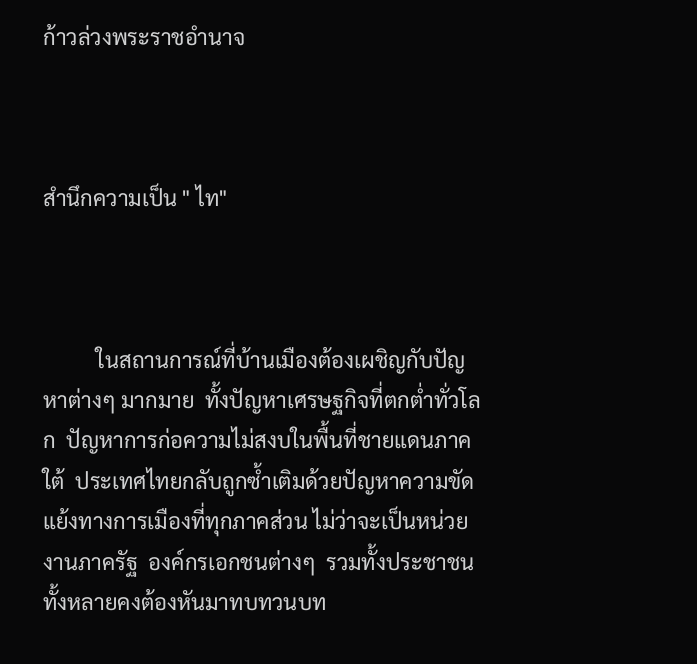ก้าวล่วงพระราชอำนาจ



สำนึกความเป็น " ไท"



          ในสถานการณ์ที่บ้านเมืองต้องเผชิญกับปัญหาต่างๆ มากมาย  ทั้งปัญหาเศรษฐกิจที่ตกต่ำทั่วโลก  ปัญหาการก่อความไม่สงบในพื้นที่ชายแดนภาคใต้  ประเทศไทยกลับถูกซ้ำเติมด้วยปัญหาความขัดแย้งทางการเมืองที่ทุกภาคส่วน ไม่ว่าจะเป็นหน่วยงานภาครัฐ  องค์กรเอกชนต่างๆ  รวมทั้งประชาชนทั้งหลายคงต้องหันมาทบทวนบท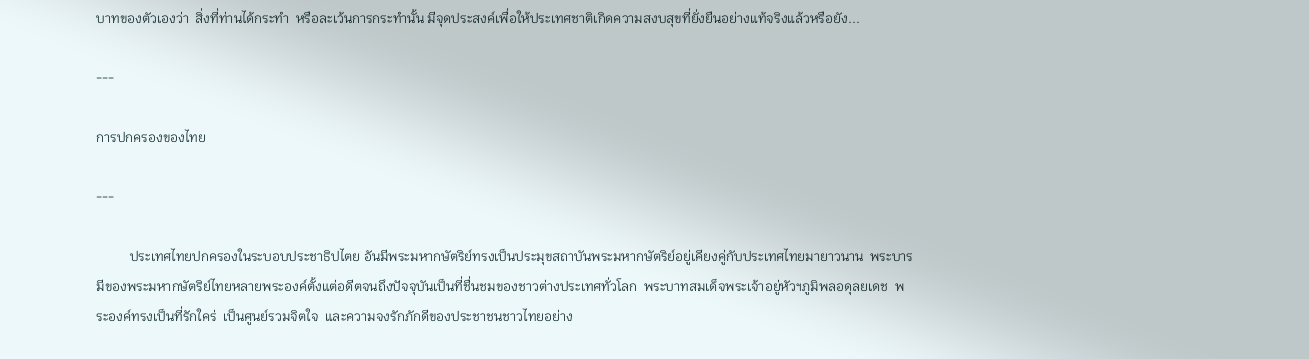บาทของตัวเองว่า  สิ่งที่ท่านได้กระทำ  หรือละเว้นการกระทำนั้น มีจุดประสงค์เพื่อให้ประเทศชาติเกิดความสงบสุขที่ยั่งยืนอย่างแท้จริงแล้วหรือยัง...

---

การปกครองของไทย

---

          ประเทศไทยปกครองในระบอบประชาธิปไตย อันมีพระมหากษัตริย์ทรงเป็นประมุขสถาบันพระมหากษัตริย์อยู่เคียงคู่กับประเทศไทยมายาวนาน  พระบารมีของพระมหากษัตริย์ไทยหลายพระองค์ตั้งแต่อดีตจนถึงปัจจุบันเป็นที่ชื่นชมของชาวต่างประเทศทั่วโลก  พระบาทสมเด็จพระเจ้าอยู่หัวฯภูมิพลอดุลยเดช  พระองค์ทรงเป็นที่รักใคร่  เป็นศูนย์รวมจิตใจ  และความจงรักภักดีของประชาชนชาวไทยอย่าง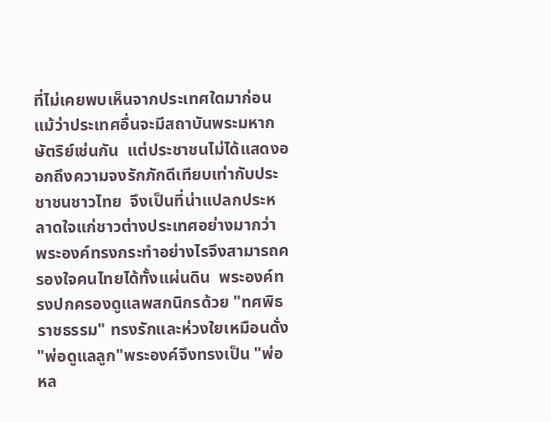ที่ไม่เคยพบเห็นจากประเทศใดมาก่อน แม้ว่าประเทศอื่นจะมีสถาบันพระมหากษัตริย์เช่นกัน  แต่ประชาชนไม่ได้แสดงออกถึงความจงรักภักดีเทียบเท่ากับประชาชนชาวไทย  จึงเป็นที่น่าแปลกประหลาดใจแก่ชาวต่างประเทศอย่างมากว่า  พระองค์ทรงกระทำอย่างไรจึงสามารถครองใจคนไทยได้ทั้งแผ่นดิน  พระองค์ทรงปกครองดูแลพสกนิกรด้วย "ทศพิธราชธรรม" ทรงรักและห่วงใยเหมือนดั่ง "พ่อดูแลลูก"พระองค์จึงทรงเป็น "พ่อหล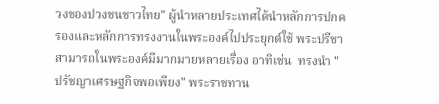วงของปวงชนชาวไทย" ผู้นำหลายประเทศได้นำหลักการปกครองและหลักการทรงงานในพระองค์ไปประยุกต์ใช้ พระปรีชาสามารถในพระองค์มีมากมายหลายเรื่อง อาทิเช่น  ทรงนำ "ปรัชญาเศรษฐกิจพอเพียง" พระราชทาน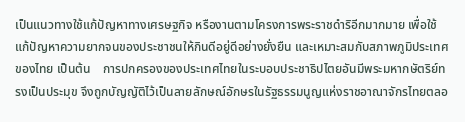เป็นแนวทางใช้แก้ปัญหาทางเศรษฐกิจ หรืองานตามโครงการพระราชดำริอีกมากมาย เพื่อใช้แก้ปัญหาความยากจนของประชาชนให้กินดีอยู่ดีอย่างยั่งยืน และเหมาะสมกับสภาพภูมิประเทศของไทย เป็นต้น    การปกครองของประเทศไทยในระบอบประชาธิปไตยอันมีพระมหากษัตริย์ทรงเป็นประมุข จึงถูกบัญญัติไว้เป็นลายลักษณ์อักษรในรัฐธรรมนูญแห่งราชอาณาจักรไทยตลอ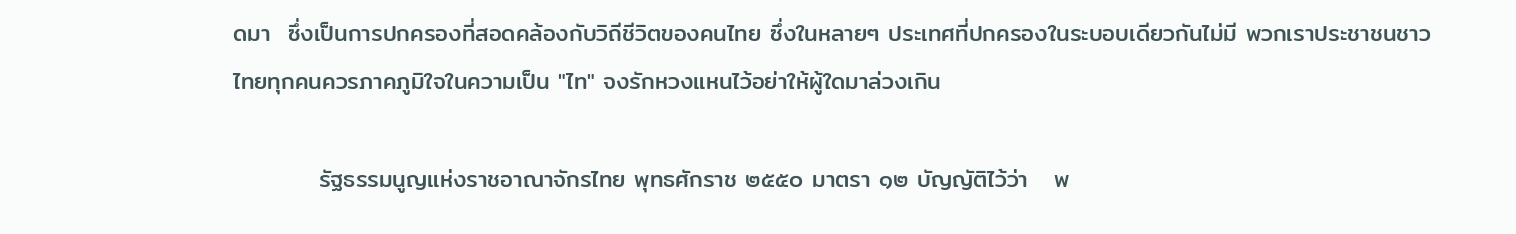ดมา  ซึ่งเป็นการปกครองที่สอดคล้องกับวิถีชีวิตของคนไทย ซึ่งในหลายๆ ประเทศที่ปกครองในระบอบเดียวกันไม่มี พวกเราประชาชนชาวไทยทุกคนควรภาคภูมิใจในความเป็น "ไท" จงรักหวงแหนไว้อย่าให้ผู้ใดมาล่วงเกิน

          รัฐธรรมนูญแห่งราชอาณาจักรไทย พุทธศักราช ๒๕๕๐ มาตรา ๑๒ บัญญัติไว้ว่า   พ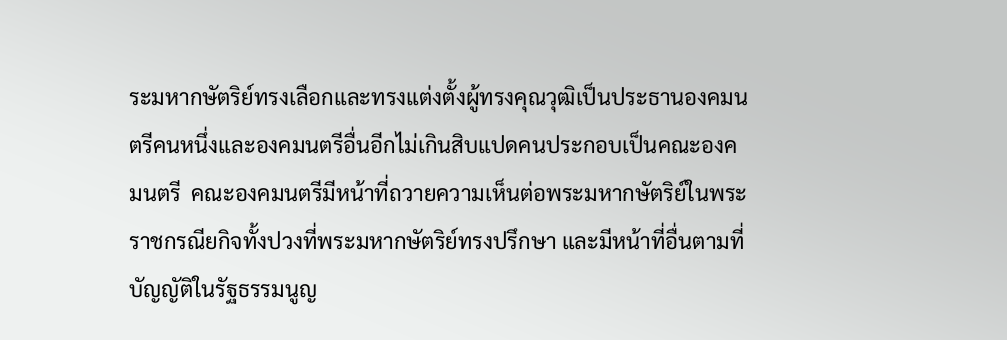ระมหากษัตริย์ทรงเลือกและทรงแต่งตั้งผู้ทรงคุณวุฒิเป็นประธานองคมนตรีคนหนึ่งและองคมนตรีอื่นอีกไม่เกินสิบแปดคนประกอบเป็นคณะองคมนตรี  คณะองคมนตรีมีหน้าที่ถวายความเห็นต่อพระมหากษัตริย์ในพระราชกรณียกิจทั้งปวงที่พระมหากษัตริย์ทรงปรึกษา และมีหน้าที่อื่นตามที่บัญญัติในรัฐธรรมนูญ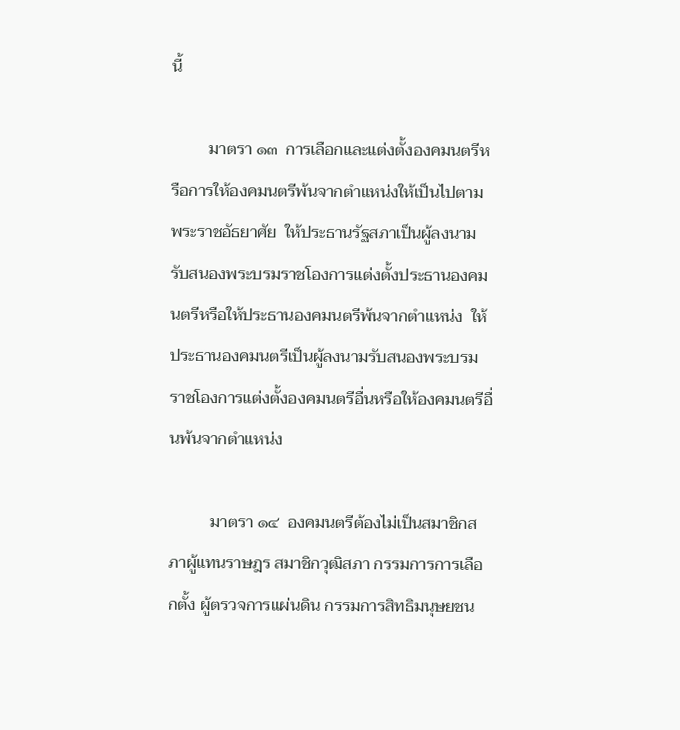นี้

         มาตรา ๑๓  การเลือกและแต่งตั้งองคมนตรีหรือการให้องคมนตรีพ้นจากตำแหน่งให้เป็นไปตามพระราชอัธยาศัย  ให้ประธานรัฐสภาเป็นผู้ลงนามรับสนองพระบรมราชโองการแต่งตั้งประธานองคมนตรีหรือให้ประธานองคมนตรีพ้นจากตำแหน่ง  ให้ประธานองคมนตรีเป็นผู้ลงนามรับสนองพระบรมราชโองการแต่งตั้งองคมนตรีอื่นหรือให้องคมนตรีอื่นพ้นจากตำแหน่ง

          มาตรา ๑๔  องคมนตรีต้องไม่เป็นสมาชิกสภาผู้แทนราษฎร สมาชิกวุฒิสภา กรรมการการเลือกตั้ง ผู้ตรวจการแผ่นดิน กรรมการสิทธิมนุษยชน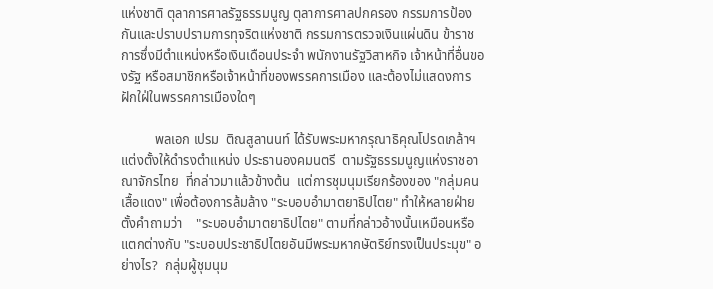แห่งชาติ ตุลาการศาลรัฐธรรมนูญ ตุลาการศาลปกครอง กรรมการป้องกันและปราบปรามการทุจริตแห่งชาติ กรรมการตรวจเงินแผ่นดิน ข้าราชการซึ่งมีตำแหน่งหรือเงินเดือนประจำ พนักงานรัฐวิสาหกิจ เจ้าหน้าที่อื่นของรัฐ หรือสมาชิกหรือเจ้าหน้าที่ของพรรคการเมือง และต้องไม่แสดงการฝักใฝ่ในพรรคการเมืองใดๆ

          พลเอก เปรม  ติณสูลานนท์ ได้รับพระมหากรุณาธิคุณโปรดเกล้าฯ แต่งตั้งให้ดำรงตำแหน่ง ประธานองคมนตรี  ตามรัฐธรรมนูญแห่งราชอาณาจักรไทย  ที่กล่าวมาแล้วข้างต้น  แต่การชุมนุมเรียกร้องของ "กลุ่มคนเสื้อแดง" เพื่อต้องการล้มล้าง "ระบอบอำมาตยาธิปไตย" ทำให้หลายฝ่ายตั้งคำถามว่า    "ระบอบอำมาตยาธิปไตย" ตามที่กล่าวอ้างนั้นเหมือนหรือแตกต่างกับ "ระบอบประชาธิปไตยอันมีพระมหากษัตริย์ทรงเป็นประมุข" อย่างไร?  กลุ่มผู้ชุมนุม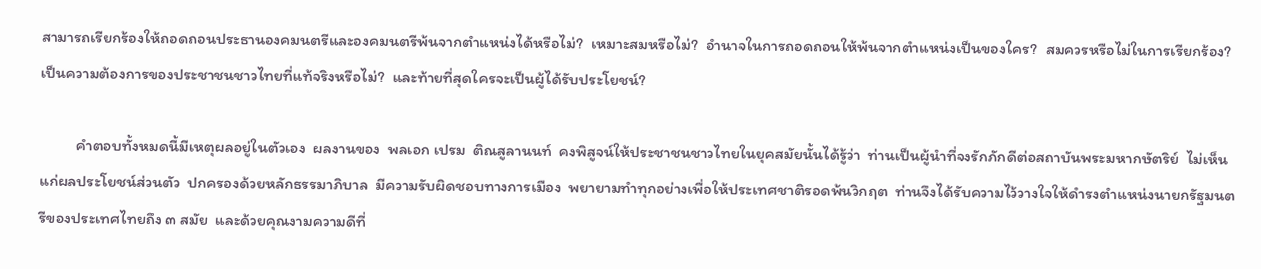สามารถเรียกร้องให้ถอดถอนประธานองคมนตรีและองคมนตรีพ้นจากตำแหน่งได้หรือไม่?  เหมาะสมหรือไม่?  อำนาจในการถอดถอนให้พ้นจากตำแหน่งเป็นของใคร?  สมควรหรือไม่ในการเรียกร้อง?  เป็นความต้องการของประชาชนชาวไทยที่แท้จริงหรือไม่?  และท้ายที่สุดใครจะเป็นผู้ได้รับประโยชน์?

          คำตอบทั้งหมดนี้มีเหตุผลอยู่ในตัวเอง  ผลงานของ  พลเอก เปรม  ติณสูลานนท์  คงพิสูจน์ให้ประชาชนชาวไทยในยุคสมัยนั้นได้รู้ว่า  ท่านเป็นผู้นำที่จงรักภักดีต่อสถาบันพระมหากษัตริย์  ไม่เห็นแก่ผลประโยชน์ส่วนตัว  ปกครองด้วยหลักธรรมาภิบาล  มีความรับผิดชอบทางการเมือง  พยายามทำทุกอย่างเพื่อให้ประเทศชาติรอดพ้นวิกฤต  ท่านจึงได้รับความไว้วางใจให้ดำรงตำแหน่งนายกรัฐมนตรีของประเทศไทยถึง ๓ สมัย  และด้วยคุณงามความดีที่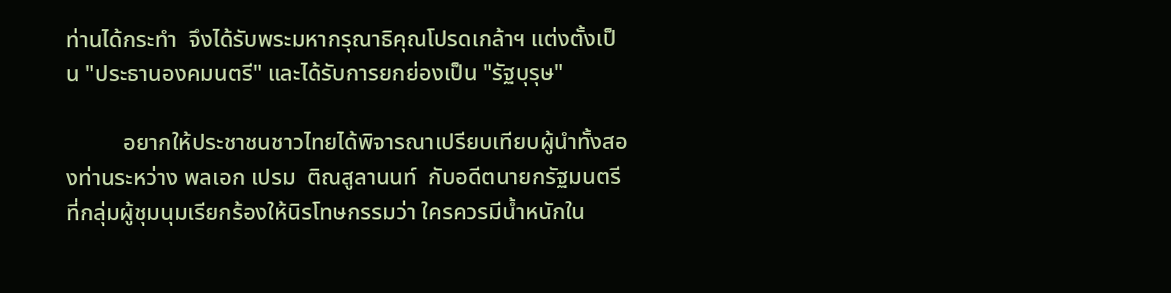ท่านได้กระทำ  จึงได้รับพระมหากรุณาธิคุณโปรดเกล้าฯ แต่งตั้งเป็น "ประธานองคมนตรี" และได้รับการยกย่องเป็น "รัฐบุรุษ"

          อยากให้ประชาชนชาวไทยได้พิจารณาเปรียบเทียบผู้นำทั้งสองท่านระหว่าง พลเอก เปรม  ติณสูลานนท์  กับอดีตนายกรัฐมนตรีที่กลุ่มผู้ชุมนุมเรียกร้องให้นิรโทษกรรมว่า ใครควรมีน้ำหนักใน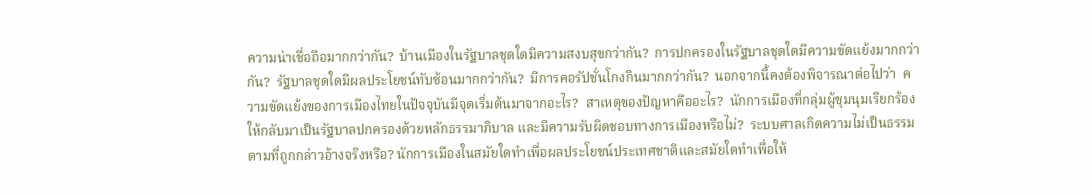ความน่าเชื่อถือมากกว่ากัน?  บ้านเมืองในรัฐบาลชุดใดมีความสงบสุขกว่ากัน?  การปกครองในรัฐบาลชุดใดมีความขัดแย้งมากกว่ากัน?  รัฐบาลชุดใดมีผลประโยชน์ทับซ้อนมากกว่ากัน?  มีการคอรัปชั่นโกงกินมากกว่ากัน?  นอกจากนี้คงต้องพิจารณาต่อไปว่า  ความขัดแย้งของการเมืองไทยในปัจจุบันมีจุดเริ่มต้นมาจากอะไร?  สาเหตุของปัญหาคืออะไร?  นักการเมืองที่กลุ่มผู้ชุมนุมเรียกร้องให้กลับมาเป็นรัฐบาลปกครองด้วยหลักธรรมาภิบาล และมีความรับผิดชอบทางการเมืองหรือไม่?  ระบบศาลเกิดความไม่เป็นธรรมตามที่ถูกกล่าวอ้างจริงหรือ? นักการเมืองในสมัยใดทำเพื่อผลประโยชน์ประเทศชาติและสมัยใดทำเพื่อให้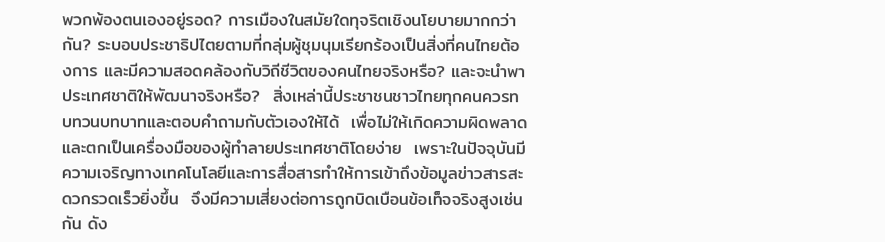พวกพ้องตนเองอยู่รอด? การเมืองในสมัยใดทุจริตเชิงนโยบายมากกว่ากัน? ระบอบประชาธิปไตยตามที่กลุ่มผู้ชุมนุมเรียกร้องเป็นสิ่งที่คนไทยต้องการ และมีความสอดคล้องกับวิถีชีวิตของคนไทยจริงหรือ? และจะนำพาประเทศชาติให้พัฒนาจริงหรือ?  สิ่งเหล่านี้ประชาชนชาวไทยทุกคนควรทบทวนบทบาทและตอบคำถามกับตัวเองให้ได้  เพื่อไม่ให้เกิดความผิดพลาดและตกเป็นเครื่องมือของผู้ทำลายประเทศชาติโดยง่าย  เพราะในปัจจุบันมีความเจริญทางเทคโนโลยีและการสื่อสารทำให้การเข้าถึงข้อมูลข่าวสารสะดวกรวดเร็วยิ่งขึ้น  จึงมีความเสี่ยงต่อการถูกบิดเบือนข้อเท็จจริงสูงเช่นกัน ดัง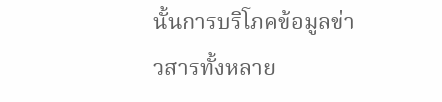นั้นการบริโภคข้อมูลข่าวสารทั้งหลาย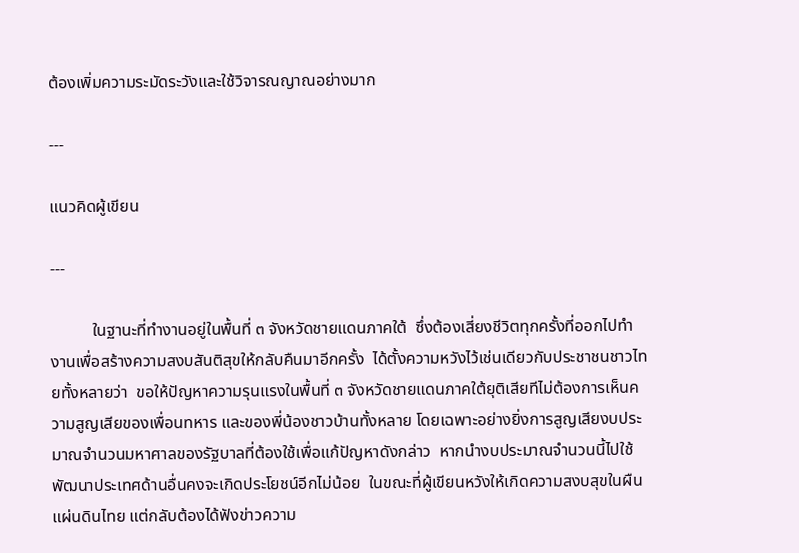ต้องเพิ่มความระมัดระวังและใช้วิจารณญาณอย่างมาก

---

แนวคิดผู้เขียน

---

          ในฐานะที่ทำงานอยู่ในพื้นที่ ๓ จังหวัดชายแดนภาคใต้  ซึ่งต้องเสี่ยงชีวิตทุกครั้งที่ออกไปทำงานเพื่อสร้างความสงบสันติสุขให้กลับคืนมาอีกครั้ง  ได้ตั้งความหวังไว้เช่นเดียวกับประชาชนชาวไทยทั้งหลายว่า  ขอให้ปัญหาความรุนแรงในพื้นที่ ๓ จังหวัดชายแดนภาคใต้ยุติเสียทีไม่ต้องการเห็นความสูญเสียของเพื่อนทหาร และของพี่น้องชาวบ้านทั้งหลาย โดยเฉพาะอย่างยิ่งการสูญเสียงบประมาณจำนวนมหาศาลของรัฐบาลที่ต้องใช้เพื่อแก้ปัญหาดังกล่าว  หากนำงบประมาณจำนวนนี้ไปใช้พัฒนาประเทศด้านอื่นคงจะเกิดประโยชน์อีกไม่น้อย  ในขณะที่ผู้เขียนหวังให้เกิดความสงบสุขในผืนแผ่นดินไทย แต่กลับต้องได้ฟังข่าวความ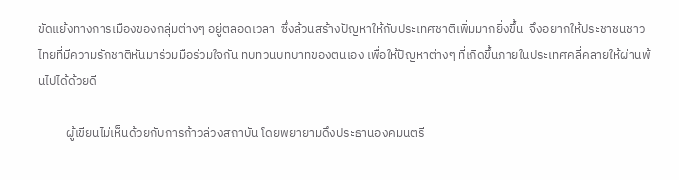ขัดแย้งทางการเมืองของกลุ่มต่างๆ อยู่ตลอดเวลา  ซึ่งล้วนสร้างปัญหาให้กับประเทศชาติเพิ่มมากยิ่งขึ้น  จึงอยากให้ประชาชนชาวไทยที่มีความรักชาติหันมาร่วมมือร่วมใจกัน ทบทวนบทบาทของตนเอง เพื่อให้ปัญหาต่างๆ ที่เกิดขึ้นภายในประเทศคลี่คลายให้ผ่านพ้นไปได้ด้วยดี

          ผู้เขียนไม่เห็นด้วยกับการก้าวล่วงสถาบัน โดยพยายามดึงประธานองคมนตรี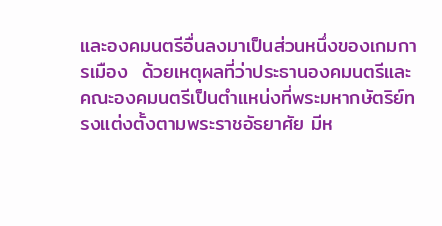และองคมนตรีอื่นลงมาเป็นส่วนหนึ่งของเกมการเมือง  ด้วยเหตุผลที่ว่าประธานองคมนตรีและคณะองคมนตรีเป็นตำแหน่งที่พระมหากษัตริย์ทรงแต่งตั้งตามพระราชอัธยาศัย มีห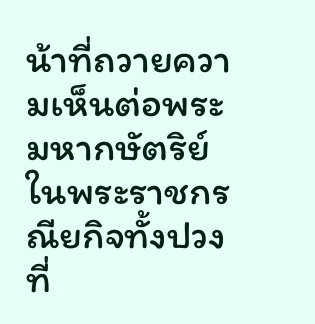น้าที่ถวายความเห็นต่อพระมหากษัตริย์ในพระราชกรณียกิจทั้งปวงที่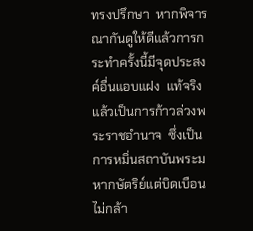ทรงปรึกษา  หากพิจารณากันดูให้ดีแล้วการกระทำครั้งนี้มีจุดประสงค์อื่นแอบแฝง  แท้จริงแล้วเป็นการก้าวล่วงพระราชอำนาจ  ซึ่งเป็นการหมิ่นสถาบันพระมหากษัตริย์แต่บิดเบือนไม่กล้า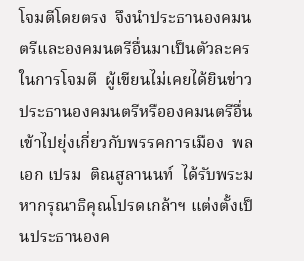โจมตีโดยตรง  จึงนำประธานองคมนตรีและองคมนตรีอื่นมาเป็นตัวละครในการโจมตี  ผู้เขียนไม่เคยได้ยินข่าวประธานองคมนตรีหรือองคมนตรีอื่นเข้าไปยุ่งเกี่ยวกับพรรคการเมือง  พลเอก เปรม  ติณสูลานนท์  ได้รับพระมหากรุณาธิคุณโปรดเกล้าฯ แต่งตั้งเป็นประธานองค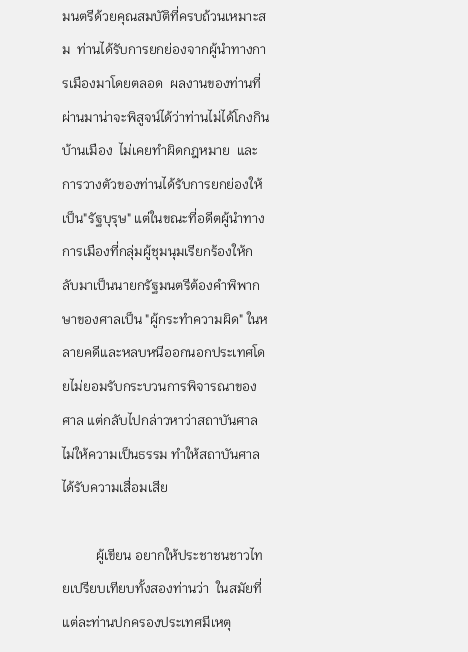มนตรีด้วยคุณสมบัติที่ครบถ้วนเหมาะสม  ท่านได้รับการยกย่องจากผู้นำทางการเมืองมาโดยตลอด  ผลงานของท่านที่ผ่านมาน่าจะพิสูจน์ได้ว่าท่านไม่ได้โกงกินบ้านเมือง  ไม่เคยทำผิดกฎหมาย  และการวางตัวของท่านได้รับการยกย่องให้เป็น"รัฐบุรุษ" แต่ในขณะที่อดีตผู้นำทางการเมืองที่กลุ่มผู้ชุมนุมเรียกร้องให้กลับมาเป็นนายกรัฐมนตรีต้องคำพิพากษาของศาลเป็น "ผู้กระทำความผิด" ในหลายคดีและหลบหนีออกนอกประเทศโดยไม่ยอมรับกระบวนการพิจารณาของศาล แต่กลับไปกล่าวหาว่าสถาบันศาลไม่ให้ความเป็นธรรม ทำให้สถาบันศาลได้รับความเสื่อมเสีย

          ผู้เขียน อยากให้ประชาชนชาวไทยเปรียบเทียบทั้งสองท่านว่า  ในสมัยที่แต่ละท่านปกครองประเทศมีเหตุ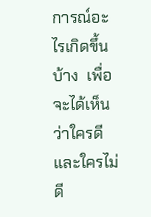การณ์อะไรเกิดขึ้นบ้าง  เพื่อจะได้เห็นว่าใครดีและใครไม่ดี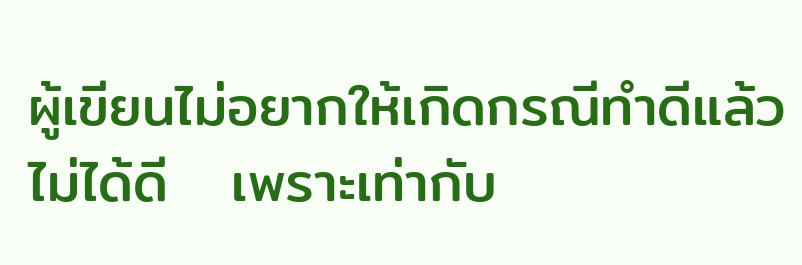ผู้เขียนไม่อยากให้เกิดกรณีทำดีแล้วไม่ได้ดี   เพราะเท่ากับ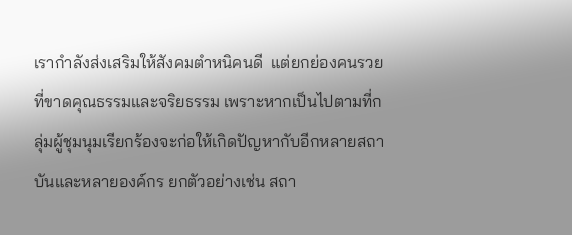เรากำลังส่งเสริมให้สังคมตำหนิคนดี  แต่ยกย่องคนรวยที่ขาดคุณธรรมและจริยธรรม เพราะหากเป็นไปตามที่กลุ่มผู้ชุมนุมเรียกร้องจะก่อให้เกิดปัญหากับอีกหลายสถาบันและหลายองค์กร ยกตัวอย่างเช่น สถา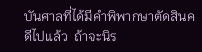บันศาลที่ได้มีคำพิพากษาตัดสินคดีไปแล้ว  ถ้าจะนิร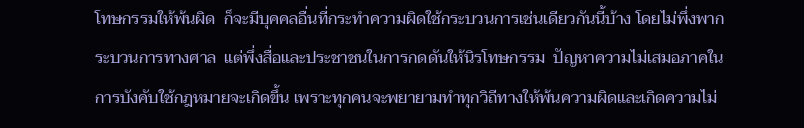โทษกรรมให้พ้นผิด  ก็จะมีบุคคลอื่นที่กระทำความผิดใช้กระบวนการเช่นเดียวกันนี้บ้าง โดยไม่พึ่งพากระบวนการทางศาล  แต่พึ่งสื่อและประชาชนในการกดดันให้นิรโทษกรรม  ปัญหาความไม่เสมอภาคในการบังคับใช้กฎหมายจะเกิดขึ้น เพราะทุกคนจะพยายามทำทุกวิถีทางให้พ้นความผิดและเกิดความไม่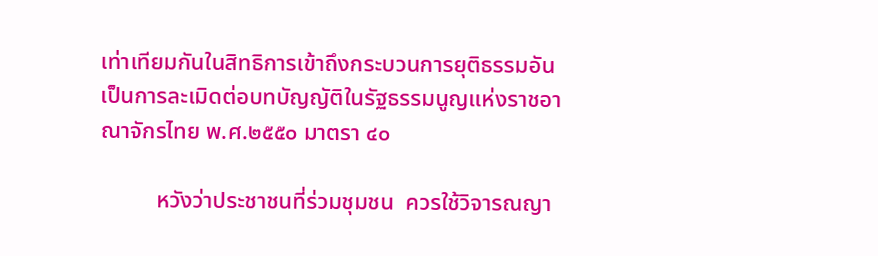เท่าเทียมกันในสิทธิการเข้าถึงกระบวนการยุติธรรมอันเป็นการละเมิดต่อบทบัญญัติในรัฐธรรมนูญแห่งราชอาณาจักรไทย พ.ศ.๒๕๕๐ มาตรา ๔๐

          หวังว่าประชาชนที่ร่วมชุมชน  ควรใช้วิจารณญา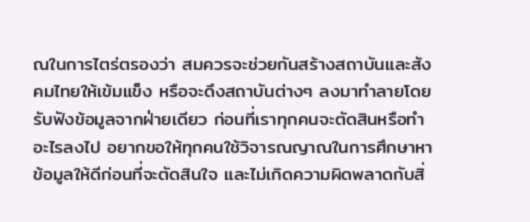ณในการไตร่ตรองว่า สมควรจะช่วยกันสร้างสถาบันและสังคมไทยให้เข้มแข็ง หรือจะดึงสถาบันต่างๆ ลงมาทำลายโดยรับฟังข้อมูลจากฝ่ายเดียว ก่อนที่เราทุกคนจะตัดสินหรือทำอะไรลงไป อยากขอให้ทุกคนใช้วิจารณญาณในการศึกษาหาข้อมูลให้ดีก่อนที่จะตัดสินใจ และไม่เกิดความผิดพลาดกับสิ่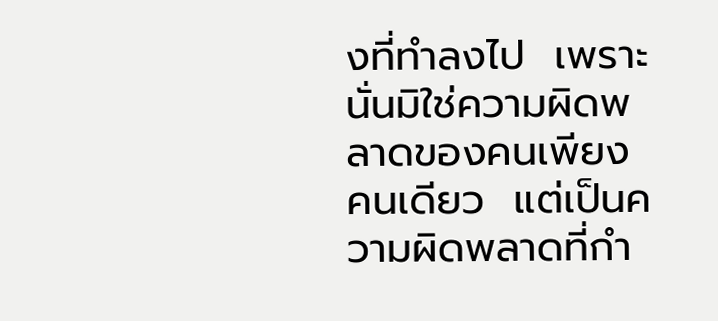งที่ทำลงไป  เพราะนั่นมิใช่ความผิดพลาดของคนเพียงคนเดียว  แต่เป็นความผิดพลาดที่กำ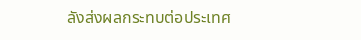ลังส่งผลกระทบต่อประเทศ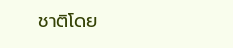ชาติโดย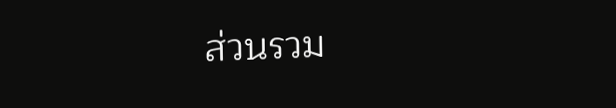ส่วนรวม